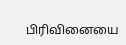பிரிவினையை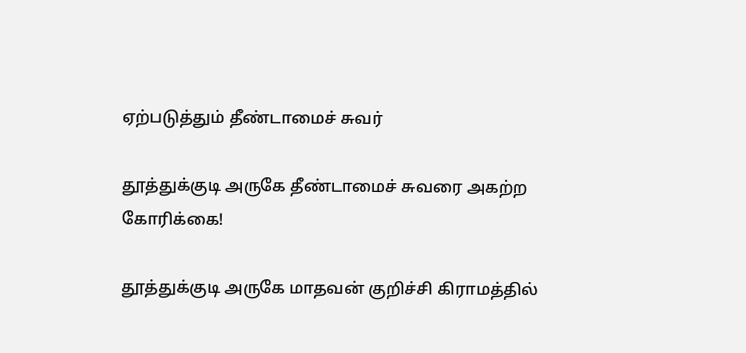ஏற்படுத்தும் தீண்டாமைச் சுவர்

தூத்துக்குடி அருகே தீண்டாமைச் சுவரை அகற்ற கோரிக்கை!

தூத்துக்குடி அருகே மாதவன் குறிச்சி கிராமத்தில்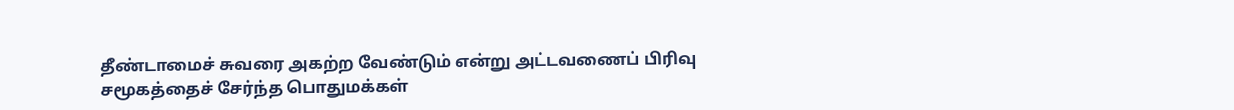தீண்டாமைச் சுவரை அகற்ற வேண்டும் என்று அட்டவணைப் பிரிவு சமூகத்தைச் சேர்ந்த பொதுமக்கள்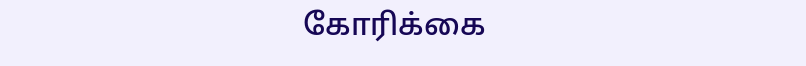கோரிக்கை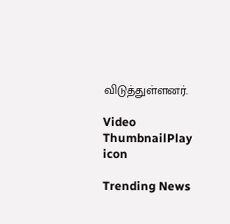விடுத்துள்ளனர்.

Video ThumbnailPlay icon

Trending News